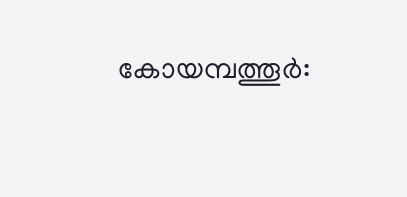കോയമ്പത്തൂർ: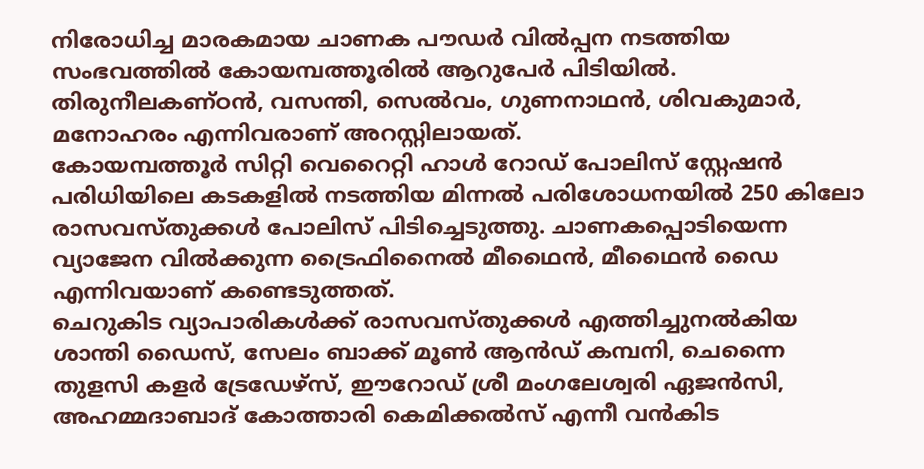നിരോധിച്ച മാരകമായ ചാണക പൗഡർ വിൽപ്പന നടത്തിയ സംഭവത്തിൽ കോയമ്പത്തൂരിൽ ആറുപേർ പിടിയിൽ. തിരുനീലകണ്ഠൻ, വസന്തി, സെൽവം, ഗുണനാഥൻ, ശിവകുമാർ, മനോഹരം എന്നിവരാണ് അറസ്റ്റിലായത്.
കോയമ്പത്തൂർ സിറ്റി വെറൈറ്റി ഹാൾ റോഡ് പോലിസ് സ്റ്റേഷൻ പരിധിയിലെ കടകളിൽ നടത്തിയ മിന്നൽ പരിശോധനയിൽ 250 കിലോ രാസവസ്തുക്കൾ പോലിസ് പിടിച്ചെടുത്തു. ചാണകപ്പൊടിയെന്ന വ്യാജേന വിൽക്കുന്ന ട്രൈഫിനൈൽ മീഥൈൻ, മീഥൈൻ ഡൈ എന്നിവയാണ് കണ്ടെടുത്തത്.
ചെറുകിട വ്യാപാരികൾക്ക് രാസവസ്തുക്കൾ എത്തിച്ചുനൽകിയ ശാന്തി ഡൈസ്, സേലം ബാക്ക് മൂൺ ആൻഡ് കമ്പനി, ചെന്നൈ തുളസി കളർ ട്രേഡേഴ്സ്, ഈറോഡ് ശ്രീ മംഗലേശ്വരി ഏജൻസി, അഹമ്മദാബാദ് കോത്താരി കെമിക്കൽസ് എന്നീ വൻകിട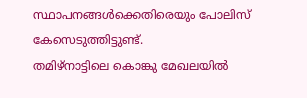സ്ഥാപനങ്ങൾക്കെതിരെയും പോലിസ് കേസെടുത്തിട്ടുണ്ട്.
തമിഴ്നാട്ടിലെ കൊങ്കു മേഖലയിൽ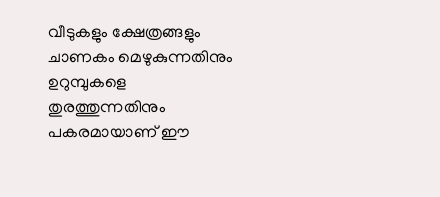വീടുകളും ക്ഷേത്രങ്ങളും ചാണകം മെഴുകുന്നതിനും ഉറുമ്പുകളെ തുരത്തുന്നതിനും പകരമായാണ് ഈ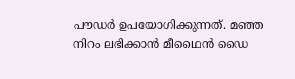പൗഡർ ഉപയോഗിക്കുന്നത്. മഞ്ഞ നിറം ലഭിക്കാൻ മീഥൈൻ ഡൈ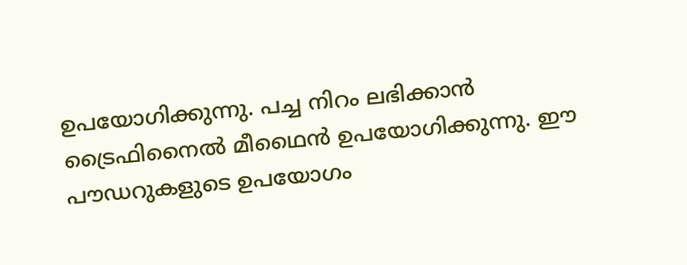ഉപയോഗിക്കുന്നു. പച്ച നിറം ലഭിക്കാൻ ട്രൈഫിനൈൽ മീഥൈൻ ഉപയോഗിക്കുന്നു. ഈ പൗഡറുകളുടെ ഉപയോഗം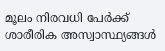മൂലം നിരവധി പേർക്ക് ശാരീരിക അസ്വാസ്ഥ്യങ്ങൾ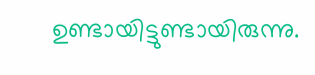ഉണ്ടായിട്ടുണ്ടായിരുന്നു.